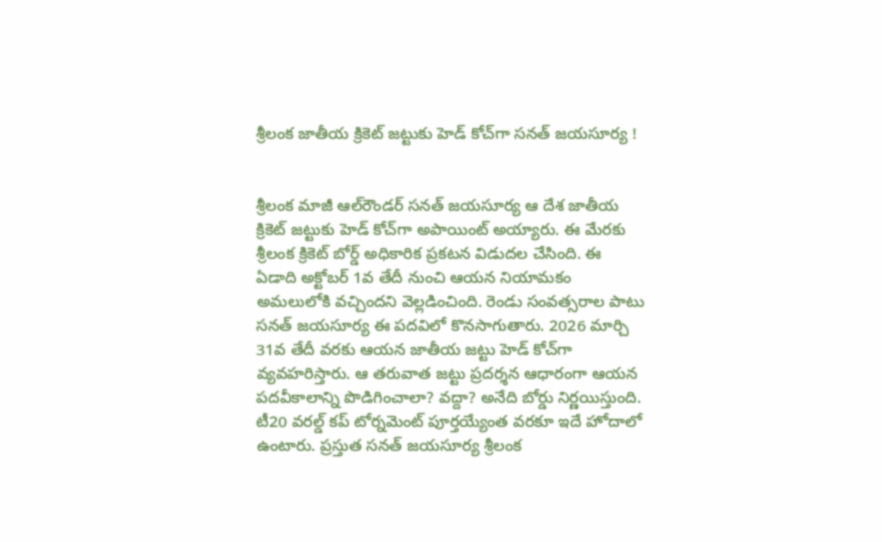శ్రీలంక జాతీయ క్రికెట్ జట్టుకు హెడ్ కోచ్‌గా సనత్ జయసూర్య !


శ్రీలంక మాజీ ఆల్‌రౌండర్ సనత్ జయసూర్య ఆ దేశ జాతీయ క్రికెట్ జట్టుకు హెడ్ కోచ్‌గా అపాయింట్ అయ్యారు. ఈ మేరకు శ్రీలంక క్రికెట్ బోర్డ్ అధికారిక ప్రకటన విడుదల చేసింది. ఈ ఏడాది అక్టోబర్ 1వ తేదీ నుంచి ఆయన నియామకం అమలులోకి వచ్చిందని వెల్లడించింది. రెండు సంవత్సరాల పాటు సనత్ జయసూర్య ఈ పదవిలో కొనసాగుతారు. 2026 మార్చి 31వ తేదీ వరకు ఆయన జాతీయ జట్టు హెడ్ కోచ్‌గా వ్యవహరిస్తారు. ఆ తరువాత జట్టు ప్రదర్శన ఆధారంగా ఆయన పదవీకాలాన్ని పొడిగించాలా? వద్దా? అనేది బోర్డు నిర్ణయిస్తుంది. టీ20 వరల్డ్ కప్ టోర్నమెంట్ పూర్తయ్యేంత వరకూ ఇదే హోదాలో ఉంటారు. ప్రస్తుత సనత్ జయసూర్య శ్రీలంక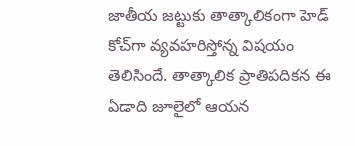జాతీయ జట్టుకు తాత్కాలికంగా హెడ్ కోచ్‌గా వ్యవహరిస్తోన్న విషయం తెలిసిందే. తాత్కాలిక ప్రాతిపదికన ఈ ఏడాది జూలైలో ఆయన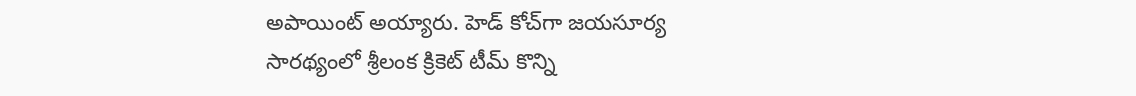అపాయింట్ అయ్యారు. హెడ్ కోచ్‌గా జయసూర్య సారథ్యంలో శ్రీలంక క్రికెట్ టీమ్ కొన్ని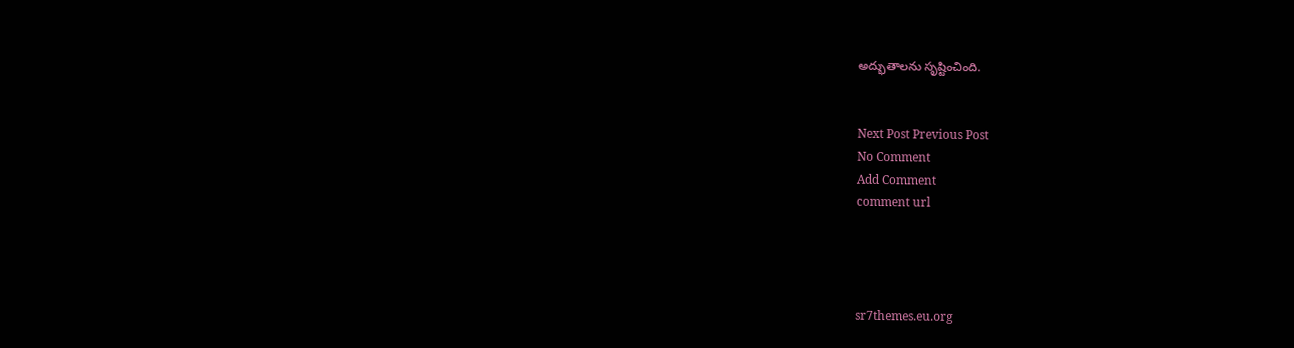అద్భుతాలను సృష్టించింది.


Next Post Previous Post
No Comment
Add Comment
comment url




sr7themes.eu.org